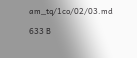am_tq/1co/02/03.md

633 B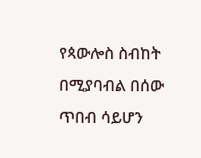የጳውሎስ ስብከት በሚያባብል በሰው ጥበብ ሳይሆን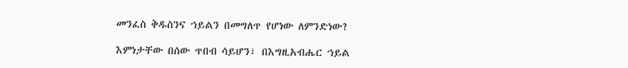መንፈስ ቅዱስንና ኀይልን በመግለጥ የሆነው ለምንድነው?

እምነታቸው በሰው ጥበብ ሳይሆን፣ በእግዚአብሔር ኀይል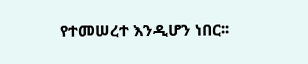የተመሠረተ እንዲሆን ነበር፡፡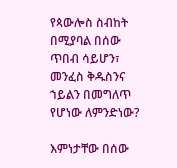የጳውሎስ ስብከት በሚያባል በሰው ጥበብ ሳይሆን፣ መንፈስ ቅዱስንና ኀይልን በመግለጥ የሆነው ለምንድነው?

እምነታቸው በሰው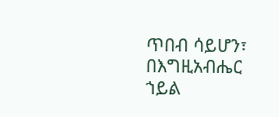ጥበብ ሳይሆን፣ በእግዚአብሔር ኀይል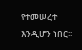የተመሠረተ እንዲሆን ነበር፡፡